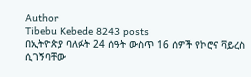Author
Tibebu Kebede 8243 posts
በኢትዮጵያ ባለፉት 24 ሰዓት ውስጥ 16 ሰዎች የኮሮና ቫይረስ ሲገኝባቸው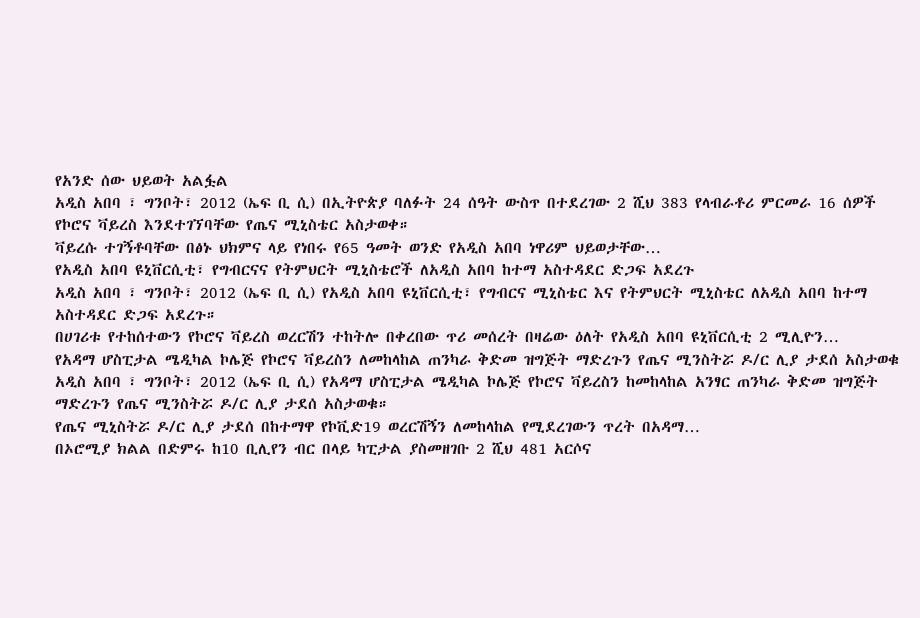የአንድ ሰው ህይወት አልፏል
አዲስ አበባ ፣ ግንቦት፣ 2012 (ኤፍ ቢ ሲ) በኢትዮጵያ ባለፉት 24 ሰዓት ውስጥ በተደረገው 2 ሺህ 383 የላብራቶሪ ምርመራ 16 ሰዎች የኮሮና ቫይረስ እንደተገኘባቸው የጤና ሚኒስቴር አስታወቀ።
ቫይረሱ ተገኝቶባቸው በፅኑ ህክምና ላይ የነበሩ የ65 ዓመት ወንድ የአዲስ አበባ ነዋሪም ህይወታቸው…
የአዲስ አበባ ዩኒቨርሲቲ፣ የግብርናና የትምህርት ሚኒስቴሮች ለአዲስ አበባ ከተማ አስተዳደር ድጋፍ አደረጉ
አዲስ አበባ ፣ ግንቦት፣ 2012 (ኤፍ ቢ ሲ) የአዲስ አበባ ዩኒቨርሲቲ፣ የግብርና ሚኒስቴር እና የትምህርት ሚኒስቴር ለአዲስ አበባ ከተማ አስተዳደር ድጋፍ አደረጉ።
በሀገሪቱ የተከሰተውን የኮሮና ቫይረስ ወረርሽን ተከትሎ በቀረበው ጥሪ መሰረት በዛሬው ዕለት የአዲስ አበባ ዩኒቨርሲቲ 2 ሚሊዮን…
የአዳማ ሆስፒታል ሜዲካል ኮሌጅ የኮሮና ቫይረስን ለመከላከል ጠንካራ ቅድመ ዝግጅት ማድረጉን የጤና ሚንስትሯ ዶ/ር ሊያ ታደሰ አስታወቁ
አዲስ አበባ ፣ ግንቦት፣ 2012 (ኤፍ ቢ ሲ) የአዳማ ሆስፒታል ሜዲካል ኮሌጅ የኮሮና ቫይረስን ከመከላከል አንፃር ጠንካራ ቅድመ ዝግጅት ማድረጉን የጤና ሚንስትሯ ዶ/ር ሊያ ታደሰ አስታወቁ።
የጤና ሚኒስትሯ ዶ/ር ሊያ ታደሰ በከተማዋ የኮቪድ19 ወረርሽኝን ለመከላከል የሚደረገውን ጥረት በአዳማ…
በኦሮሚያ ክልል በድምሩ ከ10 ቢሊየን ብር በላይ ካፒታል ያስመዘገቡ 2 ሺህ 481 አርሶና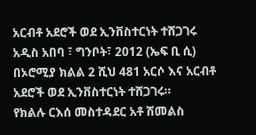አርብቶ አደሮች ወደ ኢንቨስተርነት ተሸጋገሩ
አዲስ አበባ ፣ ግንቦት፣ 2012 (ኤፍ ቢ ሲ) በኦሮሚያ ክልል 2 ሺህ 481 አርሶ እና አርብቶ አደሮች ወደ ኢንቨስተርነት ተሸጋገሩ።
የክልሉ ርእሰ መስተዳደር አቶ ሽመልስ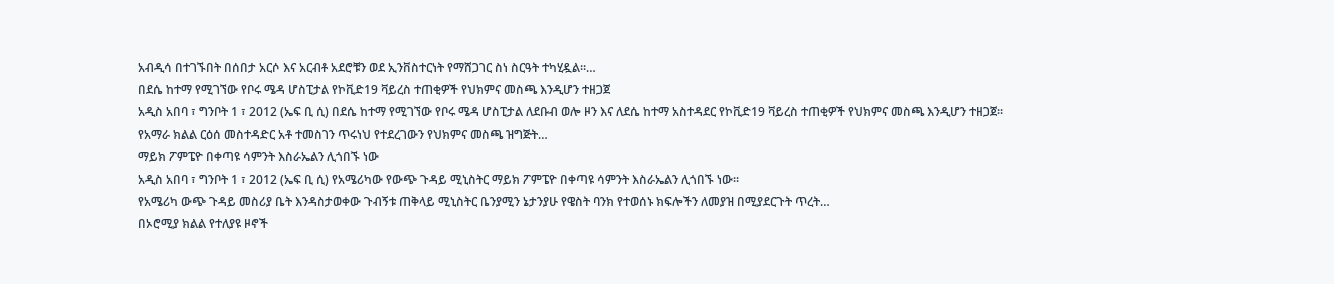አብዲሳ በተገኙበት በሰበታ አርሶ እና አርብቶ አደሮቹን ወደ ኢንቨስተርነት የማሸጋገር ስነ ስርዓት ተካሂዷል።…
በደሴ ከተማ የሚገኘው የቦሩ ሜዳ ሆስፒታል የኮቪድ19 ቫይረስ ተጠቂዎች የህክምና መስጫ እንዲሆን ተዘጋጀ
አዲስ አበባ ፣ ግንቦት 1 ፣ 2012 (ኤፍ ቢ ሲ) በደሴ ከተማ የሚገኘው የቦሩ ሜዳ ሆስፒታል ለደቡብ ወሎ ዞን እና ለደሴ ከተማ አስተዳደር የኮቪድ19 ቫይረስ ተጠቂዎች የህክምና መስጫ እንዲሆን ተዘጋጀ።
የአማራ ክልል ርዕሰ መስተዳድር አቶ ተመስገን ጥሩነህ የተደረገውን የህክምና መስጫ ዝግጅት…
ማይክ ፖምፔዮ በቀጣዩ ሳምንት እስራኤልን ሊጎበኙ ነው
አዲስ አበባ ፣ ግንቦት 1 ፣ 2012 (ኤፍ ቢ ሲ) የአሜሪካው የውጭ ጉዳይ ሚኒስትር ማይክ ፖምፔዮ በቀጣዩ ሳምንት እስራኤልን ሊጎበኙ ነው።
የአሜሪካ ውጭ ጉዳይ መስሪያ ቤት እንዳስታወቀው ጉብኝቱ ጠቅላይ ሚኒስትር ቤንያሚን ኔታንያሁ የዌስት ባንክ የተወሰኑ ክፍሎችን ለመያዝ በሚያደርጉት ጥረት…
በኦሮሚያ ክልል የተለያዩ ዞኖች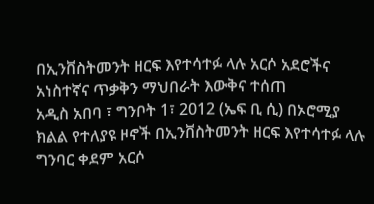በኢንቨስትመንት ዘርፍ እየተሳተፉ ላሉ አርሶ አደሮችና አነስተኛና ጥቃቅን ማህበራት እውቅና ተሰጠ
አዲስ አበባ ፣ ግንቦት 1፣ 2012 (ኤፍ ቢ ሲ) በኦሮሚያ ክልል የተለያዩ ዞኖች በኢንቨስትመንት ዘርፍ እየተሳተፉ ላሉ ግንባር ቀደም አርሶ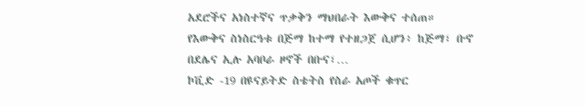አደሮችና አነስተኛና ጥቃቅን ማህበራት እውቅና ተሰጠ።
የእውቅና ስነስርዓቱ በጅማ ከተማ የተዘጋጀ ሲሆን፥ ከጅማ፣ ቡኖ በደሌና ኢሉ አባቦራ ዞኖች በቡና፣…
ኮቪድ -19 በዩናይትድ ስቴትስ የስራ አጦች ቁጥር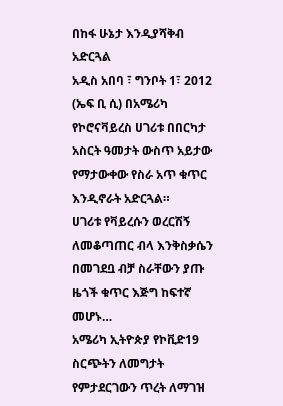በከፋ ሁኔታ እንዲያሻቅብ አድርጓል
አዲስ አበባ ፣ ግንቦት 1፣ 2012 (ኤፍ ቢ ሲ) በአሜሪካ የኮሮናቫይረስ ሀገሪቱ በበርካታ አስርት ዓመታት ውስጥ አይታው የማታውቀው የስራ አጥ ቁጥር እንዲኖራት አድርጓል።
ሀገሪቱ የቫይረሱን ወረርሽኝ ለመቆጣጠር ብላ እንቅስቃሴን በመገደቧ ብቻ ስራቸውን ያጡ ዜጎች ቁጥር እጅግ ከፍተኛ መሆኑ…
አሜሪካ ኢትዮጵያ የኮቪድ19 ስርጭትን ለመግታት የምታደርገውን ጥረት ለማገዝ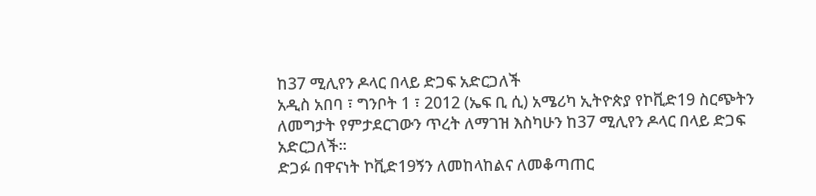ከ37 ሚሊየን ዶላር በላይ ድጋፍ አድርጋለች
አዲስ አበባ ፣ ግንቦት 1 ፣ 2012 (ኤፍ ቢ ሲ) አሜሪካ ኢትዮጵያ የኮቪድ19 ስርጭትን ለመግታት የምታደርገውን ጥረት ለማገዝ እስካሁን ከ37 ሚሊየን ዶላር በላይ ድጋፍ አድርጋለች።
ድጋፉ በዋናነት ኮቪድ19ኝን ለመከላከልና ለመቆጣጠር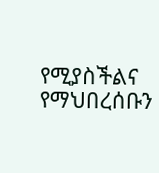የሚያስችልና የማህበረሰቡን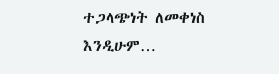ተጋላጭነት ለመቀነስ እንዲሁም…